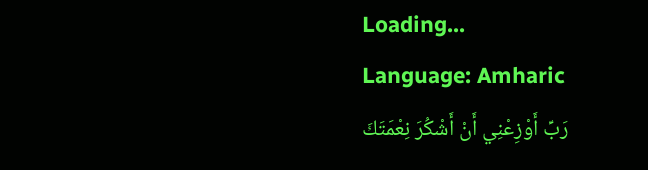Loading...
Language: Amharic
رَبِّ أَوْزِعْنِي أَنْ أَشْكُرَ نِعْمَتَكَ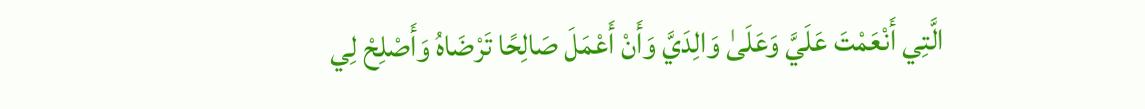الَّتِي أَنْعَمْتَ عَلَيَّ وَعَلَىٰ وَالِدَيَّ وَأَنْ أَعْمَلَ صَالِحًا تَرْضَاهُ وَأَصْلِحْ لِي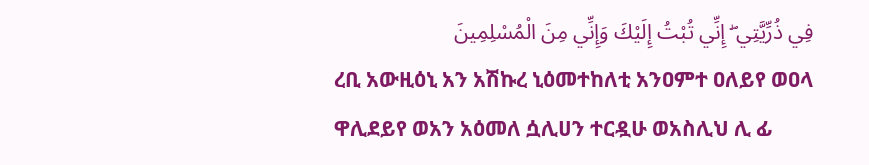فِي ذُرِّيَّتِي ۖ إِنِّي تُبْتُ إِلَيْكَ وَإِنِّي مِنَ الْمُسْلِمِينَ
ረቢ አውዚዕኒ አን አሽኩረ ኒዕመተከለቲ አንዐምተ ዐለይየ ወዐላ ዋሊደይየ ወአን አዕመለ ሷሊሀን ተርዷሁ ወአስሊህ ሊ ፊ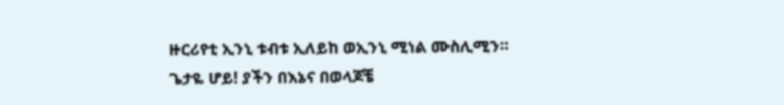ዙርሪየቲ ኢንኒ ቱብቱ ኢለይከ ወኢንኒ ሚነል ሙስሊሚን።
ጌታዬ ሆይ! ያችን በእኔና በወላጆቼ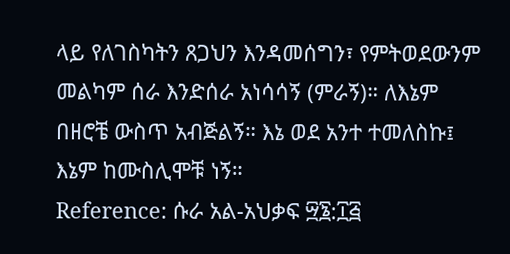ላይ የለገስካትን ጸጋህን እንዳመሰግን፣ የምትወደውንም መልካም ሰራ እንድሰራ አነሳሳኝ (ምራኝ)። ለእኔም በዘሮቼ ውስጥ አብጅልኝ። እኔ ወደ አንተ ተመለስኩ፤ እኔም ከሙስሊሞቹ ነኝ።
Reference: ሱራ አል-አህቃፍ ፵፮:፲፭